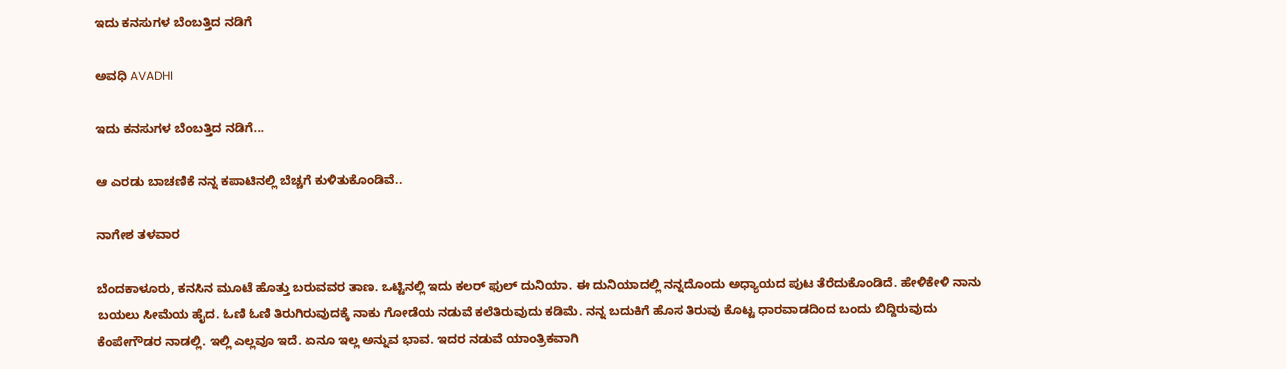ಇದು ಕನಸುಗಳ ಬೆಂಬತ್ತಿದ ನಡಿಗೆ‍

ಅವಧಿ AVADHI

ಇದು ಕನಸುಗಳ ಬೆಂಬತ್ತಿದ ನಡಿಗೆ...

ಆ ಎರಡು ಬಾಚಣಿಕೆ ನನ್ನ ಕಪಾಟಿನಲ್ಲಿ ಬೆಚ್ಚಗೆ ಕುಳಿತುಕೊಂಡಿವೆ..

ನಾಗೇಶ ತಳವಾರ

ಬೆಂದಕಾಳೂರು, ಕನಸಿನ ಮೂಟೆ ಹೊತ್ತು ಬರುವವರ ತಾಣ. ಒಟ್ಟಿನಲ್ಲಿ ಇದು ಕಲರ್ ಫುಲ್ ದುನಿಯಾ. ಈ ದುನಿಯಾದಲ್ಲಿ ನನ್ನದೊಂದು ಅಧ್ಯಾಯದ ಪುಟ ತೆರೆದುಕೊಂಡಿದೆ. ಹೇಳಿಕೇಳಿ ನಾನು ಬಯಲು ಸೀಮೆಯ ಹೈದ. ಓಣಿ ಓಣಿ ತಿರುಗಿರುವುದಕ್ಕೆ ನಾಕು ಗೋಡೆಯ ನಡುವೆ ಕಲೆತಿರುವುದು ಕಡಿಮೆ. ನನ್ನ ಬದುಕಿಗೆ ಹೊಸ ತಿರುವು ಕೊಟ್ಟ ಧಾರವಾಡದಿಂದ ಬಂದು ಬಿದ್ದಿರುವುದು ಕೆಂಪೇಗೌಡರ ನಾಡಲ್ಲಿ. ಇಲ್ಲಿ ಎಲ್ಲವೂ ಇದೆ. ಏನೂ ಇಲ್ಲ ಅನ್ನುವ ಭಾವ. ಇದರ ನಡುವೆ ಯಾಂತ್ರಿಕವಾಗಿ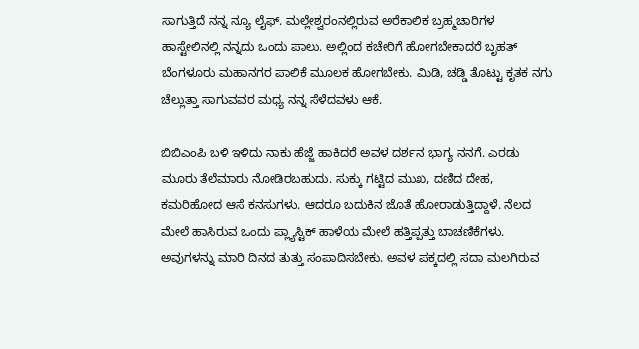ಸಾಗುತ್ತಿದೆ ನನ್ನ ನ್ಯೂ ಲೈಫ್. ಮಲ್ಲೇಶ್ವರಂನಲ್ಲಿರುವ ಅರೆಕಾಲಿಕ ಬ್ರಹ್ಮಚಾರಿಗಳ ಹಾಸ್ಟೇಲಿನಲ್ಲಿ ನನ್ನದು ಒಂದು ಪಾಲು. ಅಲ್ಲಿಂದ ಕಚೇರಿಗೆ ಹೋಗಬೇಕಾದರೆ ಬೃಹತ್ ಬೆಂಗಳೂರು ಮಹಾನಗರ ಪಾಲಿಕೆ ಮೂಲಕ ಹೋಗಬೇಕು. ಮಿಡಿ, ಚಡ್ಡಿ ತೊಟ್ಟು ಕೃತಕ ನಗು ಚೆಲ್ಲುತ್ತಾ ಸಾಗುವವರ ಮಧ್ಯ ನನ್ನ ಸೆಳೆದವಳು ಆಕೆ.

ಬಿಬಿಎಂಪಿ ಬಳಿ ಇಳಿದು ನಾಕು ಹೆಜ್ಜೆ ಹಾಕಿದರೆ ಅವಳ ದರ್ಶನ ಭಾಗ್ಯ ನನಗೆ. ಎರಡು ಮೂರು ತೆಲೆಮಾರು ನೋಡಿರಬಹುದು. ಸುಕ್ಕು ಗಟ್ಟಿದ ಮುಖ, ದಣಿದ ದೇಹ, ಕಮರಿಹೋದ ಆಸೆ ಕನಸುಗಳು. ಆದರೂ ಬದುಕಿನ ಜೊತೆ ಹೋರಾಡುತ್ತಿದ್ದಾಳೆ. ನೆಲದ ಮೇಲೆ ಹಾಸಿರುವ ಒಂದು ಪ್ಲ್ಯಾಸ್ಟಿಕ್ ಹಾಳೆಯ ಮೇಲೆ ಹತ್ತಿಪ್ಪತ್ತು ಬಾಚಣಿಕೆಗಳು. ಅವುಗಳನ್ನು ಮಾರಿ ದಿನದ ತುತ್ತು ಸಂಪಾದಿಸಬೇಕು. ಅವಳ ಪಕ್ಕದಲ್ಲಿ ಸದಾ ಮಲಗಿರುವ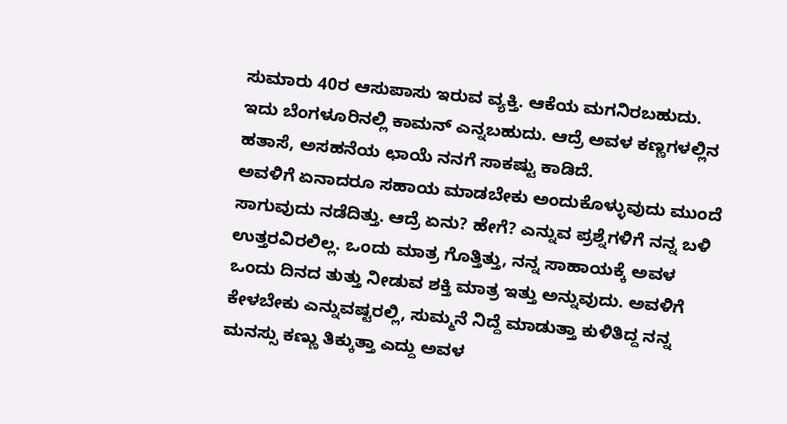ಸುಮಾರು 40ರ ಆಸುಪಾಸು ಇರುವ ವ್ಯಕ್ತಿ. ಆಕೆಯ ಮಗನಿರಬಹುದು. ಇದು ಬೆಂಗಳೂರಿನಲ್ಲಿ ಕಾಮನ್ ಎನ್ನಬಹುದು. ಆದ್ರೆ ಅವಳ ಕಣ್ಣಗಳಲ್ಲಿನ ಹತಾಸೆ, ಅಸಹನೆಯ ಛಾಯೆ ನನಗೆ ಸಾಕಷ್ಟು ಕಾಡಿದೆ.
ಅವಳಿಗೆ ಏನಾದರೂ ಸಹಾಯ ಮಾಡಬೇಕು ಅಂದುಕೊಳ್ಳುವುದು ಮುಂದೆ ಸಾಗುವುದು ನಡೆದಿತ್ತು. ಆದ್ರೆ ಏನು? ಹೇಗೆ? ಎನ್ನುವ ಪ್ರಶ್ನೆಗಳಿಗೆ ನನ್ನ ಬಳಿ ಉತ್ತರವಿರಲಿಲ್ಲ. ಒಂದು ಮಾತ್ರ ಗೊತ್ತಿತ್ತು, ನನ್ನ ಸಾಹಾಯಕ್ಕೆ ಅವಳ ಒಂದು ದಿನದ ತುತ್ತು ನೀಡುವ ಶಕ್ತಿ ಮಾತ್ರ ಇತ್ತು ಅನ್ನುವುದು. ಅವಳಿಗೆ ಕೇಳಬೇಕು ಎನ್ನುವಷ್ಟರಲ್ಲಿ, ಸುಮ್ಮನೆ ನಿದ್ದೆ ಮಾಡುತ್ತಾ ಕುಳಿತಿದ್ದ ನನ್ನ ಮನಸ್ಸು ಕಣ್ಣು ತಿಕ್ಕುತ್ತಾ ಎದ್ದು ಅವಳ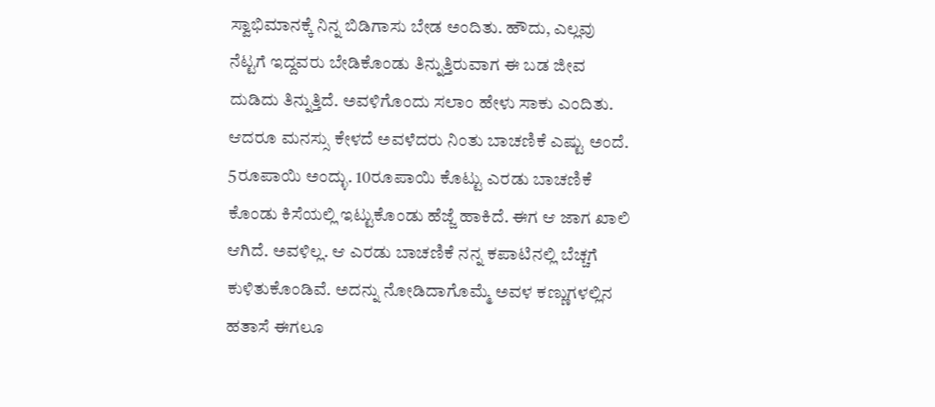ಸ್ವಾಭಿಮಾನಕ್ಕೆ ನಿನ್ನ ಬಿಡಿಗಾಸು ಬೇಡ ಅಂದಿತು. ಹೌದು, ಎಲ್ಲವು ನೆಟ್ಟಗೆ ಇದ್ದವರು ಬೇಡಿಕೊಂಡು ತಿನ್ನುತ್ತಿರುವಾಗ ಈ ಬಡ ಜೀವ ದುಡಿದು ತಿನ್ನುತ್ತಿದೆ. ಅವಳಿಗೊಂದು ಸಲಾಂ ಹೇಳು ಸಾಕು ಎಂದಿತು.
ಆದರೂ ಮನಸ್ಸು ಕೇಳದೆ ಅವಳೆದರು ನಿಂತು ಬಾಚಣಿಕೆ ಎಷ್ಟು ಅಂದೆ. 5ರೂಪಾಯಿ ಅಂದ್ಳು. 10ರೂಪಾಯಿ ಕೊಟ್ಟು ಎರಡು ಬಾಚಣಿಕೆ ಕೊಂಡು ಕಿಸೆಯಲ್ಲಿ ಇಟ್ಟುಕೊಂಡು ಹೆಜ್ಜೆ ಹಾಕಿದೆ. ಈಗ ಆ ಜಾಗ ಖಾಲಿ ಆಗಿದೆ. ಅವಳಿಲ್ಲ. ಆ ಎರಡು ಬಾಚಣಿಕೆ ನನ್ನ ಕಪಾಟಿನಲ್ಲಿ ಬೆಚ್ಚಗೆ ಕುಳಿತುಕೊಂಡಿವೆ. ಅದನ್ನು ನೋಡಿದಾಗೊಮ್ಮೆ ಅವಳ ಕಣ್ಣುಗಳಲ್ಲಿನ ಹತಾಸೆ ಈಗಲೂ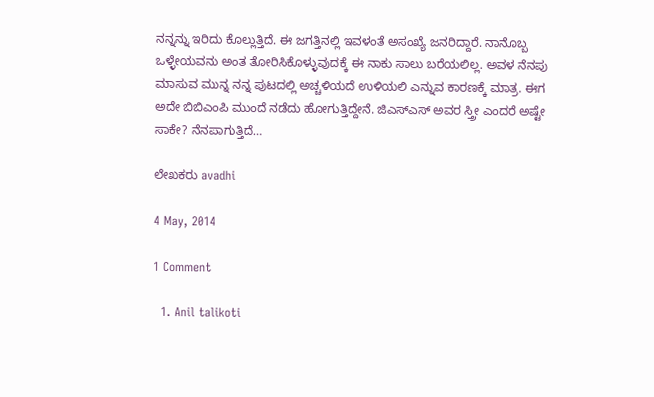ನನ್ನನ್ನು ಇರಿದು ಕೊಲ್ಲುತ್ತಿದೆ. ಈ ಜಗತ್ತಿನಲ್ಲಿ ಇವಳಂತೆ ಅಸಂಖ್ಯೆ ಜನರಿದ್ದಾರೆ. ನಾನೊಬ್ಬ ಒಳ್ಳೇಯವನು ಅಂತ ತೋರಿಸಿಕೊಳ್ಳುವುದಕ್ಕೆ ಈ ನಾಕು ಸಾಲು ಬರೆಯಲಿಲ್ಲ. ಅವಳ ನೆನಪು ಮಾಸುವ ಮುನ್ನ ನನ್ನ ಪುಟದಲ್ಲಿ ಅಚ್ಚಳಿಯದೆ ಉಳಿಯಲಿ ಎನ್ನುವ ಕಾರಣಕ್ಕೆ ಮಾತ್ರ. ಈಗ ಅದೇ ಬಿಬಿಎಂಪಿ ಮುಂದೆ ನಡೆದು ಹೋಗುತ್ತಿದ್ದೇನೆ. ಜಿಎಸ್ಎಸ್ ಅವರ ಸ್ತ್ರೀ ಎಂದರೆ ಅಷ್ಟೇ ಸಾಕೇ? ನೆನಪಾಗುತ್ತಿದೆ…

ಲೇಖಕರು avadhi

4 May, 2014

1 Comment

  1. Anil talikoti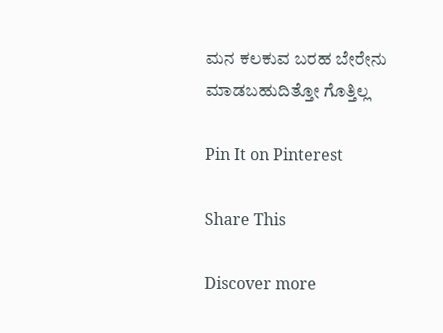ಮನ ಕಲಕುವ ಬರಹ ಬೇರೇನು ಮಾಡಬಹುದಿತ್ತೋ ಗೊತ್ತಿಲ್ಲ

Pin It on Pinterest

Share This

Discover more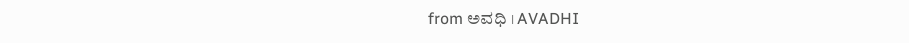from ಅವಧಿ । AVADHI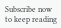Subscribe now to keep reading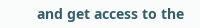and get access to the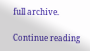full archive.

Continue reading